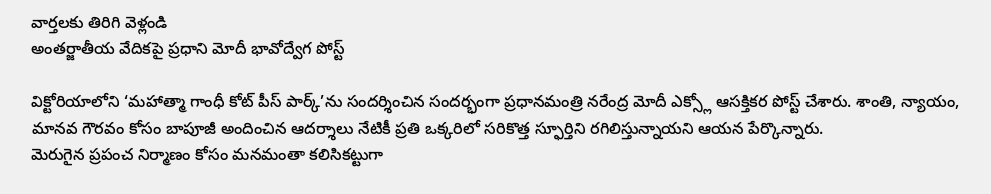వార్తలకు తిరిగి వెళ్లండి
అంతర్జాతీయ వేదికపై ప్రధాని మోదీ భావోద్వేగ పోస్ట్

విక్టోరియాలోని ‘మహాత్మా గాంధీ కోట్ పీస్ పార్క్’ను సందర్శించిన సందర్భంగా ప్రధానమంత్రి నరేంద్ర మోదీ ఎక్స్లో ఆసక్తికర పోస్ట్ చేశారు. శాంతి, న్యాయం, మానవ గౌరవం కోసం బాపూజీ అందించిన ఆదర్శాలు నేటికీ ప్రతి ఒక్కరిలో సరికొత్త స్ఫూర్తిని రగిలిస్తున్నాయని ఆయన పేర్కొన్నారు.
మెరుగైన ప్రపంచ నిర్మాణం కోసం మనమంతా కలిసికట్టుగా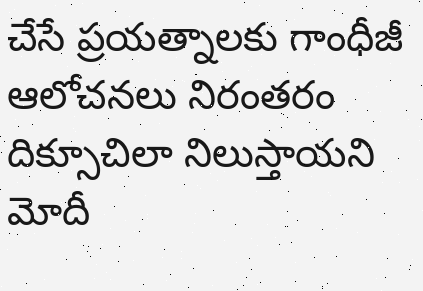చేసే ప్రయత్నాలకు గాంధీజీ ఆలోచనలు నిరంతరం దిక్సూచిలా నిలుస్తాయని మోదీ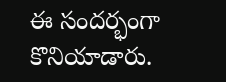ఈ సందర్భంగా కొనియాడారు.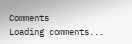Comments
Loading comments...